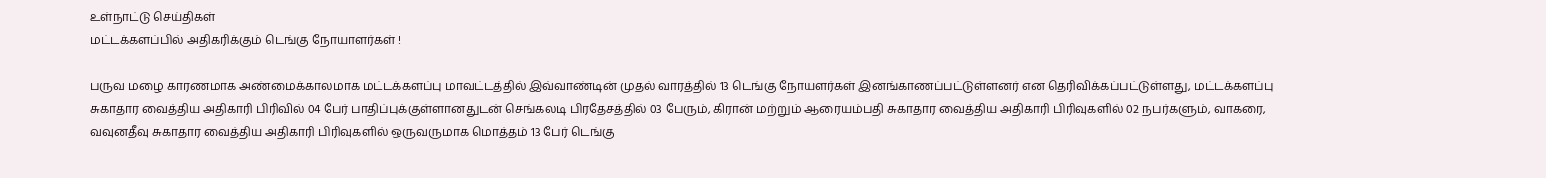உள்நாட்டு செய்திகள்
மட்டக்களப்பில் அதிகரிக்கும் டெங்கு நோயாளர்கள் !

பருவ மழை காரணமாக அண்மைக்காலமாக மட்டக்களப்பு மாவட்டத்தில் இவ்வாண்டின் முதல் வாரத்தில் 13 டெங்கு நோயளர்கள் இனங்காணப்பட்டுள்ளனர் என தெரிவிக்கப்பட்டுள்ளது, மட்டக்களப்பு சுகாதார வைத்திய அதிகாரி பிரிவில் 04 பேர் பாதிப்புக்குள்ளானதுடன் செங்கலடி பிரதேசத்தில் 03 பேரும், கிரான் மற்றும் ஆரையம்பதி சுகாதார வைத்திய அதிகாரி பிரிவுகளில் 02 நபர்களும், வாகரை, வவுனதீவு சுகாதார வைத்திய அதிகாரி பிரிவுகளில் ஒருவருமாக மொத்தம் 13 பேர் டெங்கு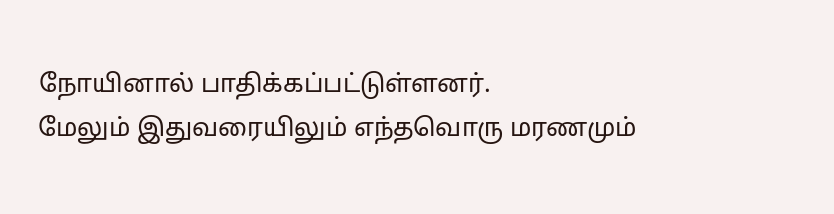நோயினால் பாதிக்கப்பட்டுள்ளனர்.
மேலும் இதுவரையிலும் எந்தவொரு மரணமும்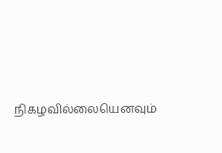நிகழவில்லையெனவும்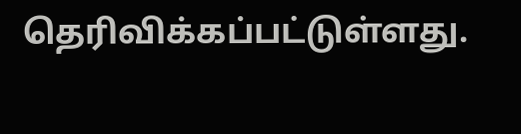தெரிவிக்கப்பட்டுள்ளது.